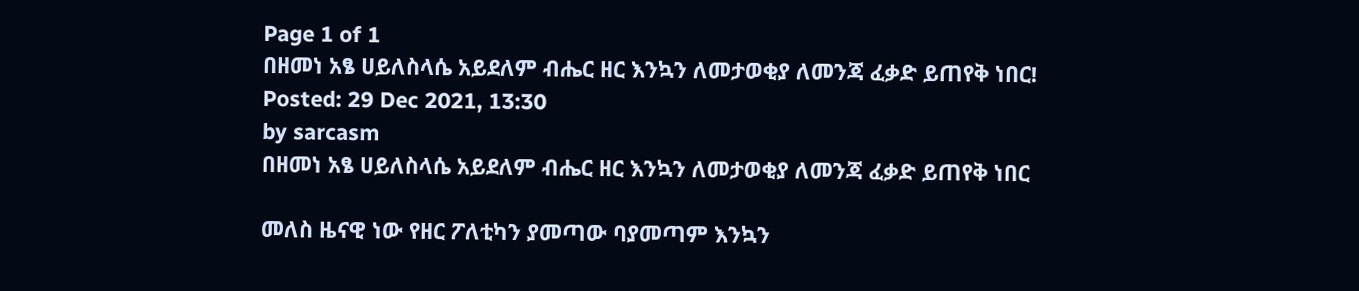Page 1 of 1
በዘመነ አፄ ሀይለስላሴ አይደለም ብሔር ዘር እንኳን ለመታወቂያ ለመንጃ ፈቃድ ይጠየቅ ነበር!
Posted: 29 Dec 2021, 13:30
by sarcasm
በዘመነ አፄ ሀይለስላሴ አይደለም ብሔር ዘር እንኳን ለመታወቂያ ለመንጃ ፈቃድ ይጠየቅ ነበር

መለስ ዜናዊ ነው የዘር ፖለቲካን ያመጣው ባያመጣም እንኳን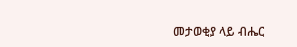መታወቂያ ላይ ብሔር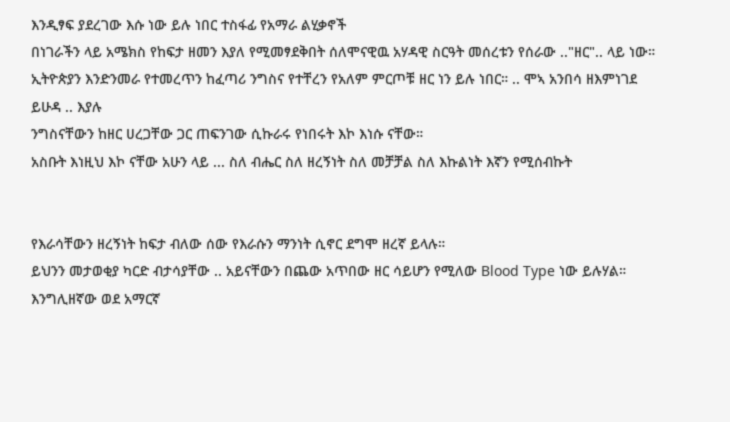እንዲፃፍ ያደረገው እሱ ነው ይሉ ነበር ተስፋፊ የአማራ ልሂቃኖች
በነገራችን ላይ አሜክስ የከፍታ ዘመን እያለ የሚመፃደቅበት ሰለሞናዊዉ አሃዳዊ ስርዓት መሰረቱን የሰራው .."ዘር".. ላይ ነው። ኢትዮጵያን እንድንመራ የተመረጥን ከፈጣሪ ንግስና የተቸረን የአለም ምርጦቹ ዘር ነን ይሉ ነበር። .. ሞኣ አንበሳ ዘእምነገደ ይሁዳ .. እያሉ
ንግስናቸውን ከዘር ሀረጋቸው ጋር ጠፍንገው ሲኩራሩ የነበሩት እኮ እነሱ ናቸው።
አስቡት እነዚህ እኮ ናቸው አሁን ላይ ... ስለ ብሔር ስለ ዘረኝነት ስለ መቻቻል ስለ እኩልነት እኛን የሚሰብኩት


የእራሳቸውን ዘረኝነት ከፍታ ብለው ሰው የእራሱን ማንነት ሲኖር ደግሞ ዘረኛ ይላሉ።
ይህንን መታወቂያ ካርድ ብታሳያቸው .. አይናቸውን በጨው አጥበው ዘር ሳይሆን የሚለው Blood Type ነው ይሉሃል። እንግሊዘኛው ወደ አማርኛ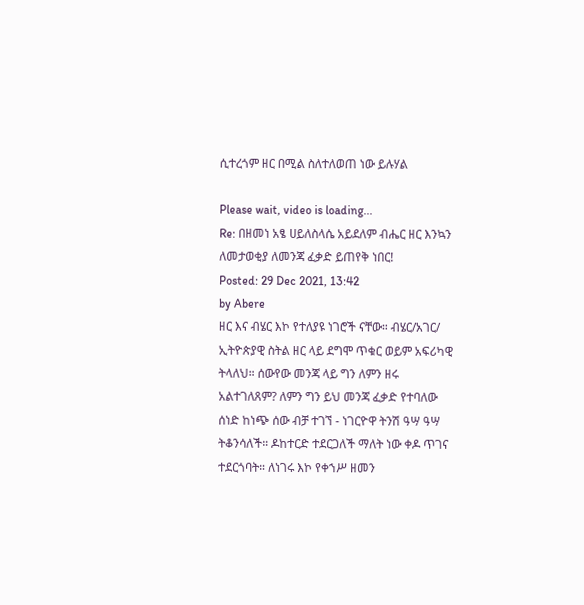ሲተረጎም ዘር በሚል ስለተለወጠ ነው ይሉሃል

Please wait, video is loading...
Re: በዘመነ አፄ ሀይለስላሴ አይደለም ብሔር ዘር እንኳን ለመታወቂያ ለመንጃ ፈቃድ ይጠየቅ ነበር!
Posted: 29 Dec 2021, 13:42
by Abere
ዘር እና ብሄር እኮ የተለያዩ ነገሮች ናቸው። ብሄር/አገር/ ኢትዮጵያዊ ስትል ዘር ላይ ደግሞ ጥቁር ወይም አፍሪካዊ ትላለህ። ሰውየው መንጃ ላይ ግን ለምን ዘሩ አልተገለጸም? ለምን ግን ይህ መንጃ ፈቃድ የተባለው ሰነድ ከነጭ ሰው ብቻ ተገኘ - ነገርዮዋ ትንሽ ዓሣ ዓሣ ትቆንሳለች። ዶከተርድ ተደርጋለች ማለት ነው ቀዶ ጥገና ተደርጎባት። ለነገሩ እኮ የቀኀሥ ዘመን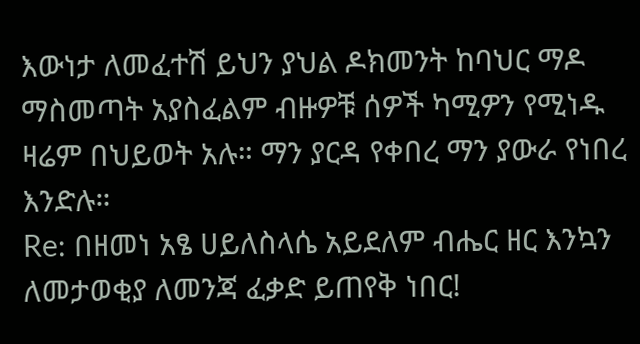እውነታ ለመፈተሽ ይህን ያህል ዶክመንት ከባህር ማዶ ማስመጣት አያስፈልም ብዙዎቹ ሰዎች ካሚዎን የሚነዱ ዛሬም በህይወት አሉ። ማን ያርዳ የቀበረ ማን ያውራ የነበረ እንድሉ።
Re: በዘመነ አፄ ሀይለስላሴ አይደለም ብሔር ዘር እንኳን ለመታወቂያ ለመንጃ ፈቃድ ይጠየቅ ነበር!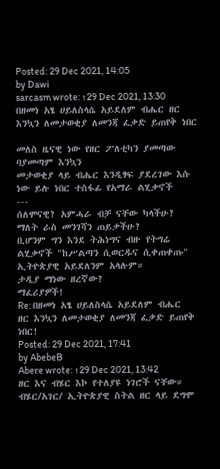Posted: 29 Dec 2021, 14:05
by Dawi
sarcasm wrote: ↑29 Dec 2021, 13:30
በዘመነ አፄ ሀይለስላሴ አይደለም ብሔር ዘር እንኳን ለመታወቂያ ለመንጃ ፈቃድ ይጠየቅ ነበር

መለስ ዜናዊ ነው የዘር ፖለቲካን ያመጣው ባያመጣም እንኳን
መታወቂያ ላይ ብሔር እንዲፃፍ ያደረገው እሱ ነው ይሉ ነበር ተስፋፊ የአማራ ልሂቃኖች
---
ሰለሞናዊ? አምሓራ ብቻ ናቸው ካላችሁ? ማለት ራስ መንገሻን ጠይቃችሁ?
ቢሆንም ግን እንደ ትሕነግና ብዙ የትግሬ ልሂቃኖች "ከሥልጣን ሲወርዱና ሲቀጠቀጡ" ኢትዮጵያዊ አይደለንም አላሉም።
ታዲያ ማነው ዘረኛው?
ማፈሪያዎች!
Re: በዘመነ አፄ ሀይለስላሴ አይደለም ብሔር ዘር እንኳን ለመታወቂያ ለመንጃ ፈቃድ ይጠየቅ ነበር!
Posted: 29 Dec 2021, 17:41
by AbebeB
Abere wrote: ↑29 Dec 2021, 13:42
ዘር እና ብሄር እኮ የተለያዩ ነገሮች ናቸው። ብሄር/አገር/ ኢትዮጵያዊ ስትል ዘር ላይ ደግሞ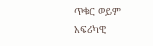ጥቁር ወይም አፍሪካዊ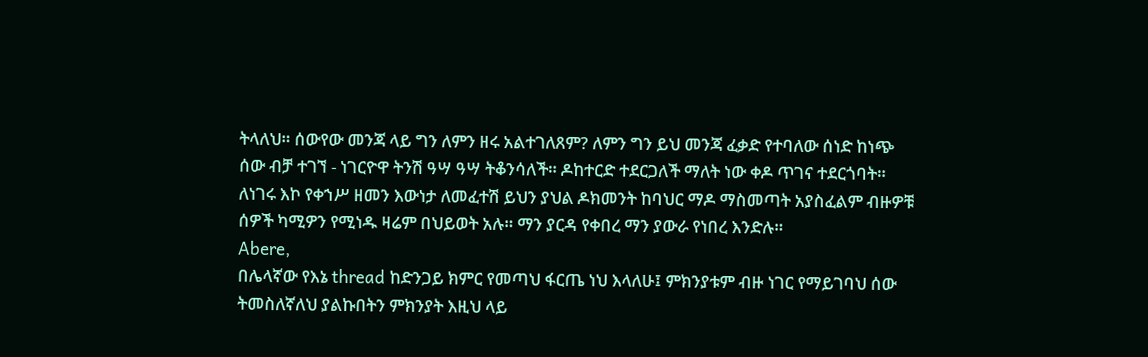ትላለህ። ሰውየው መንጃ ላይ ግን ለምን ዘሩ አልተገለጸም? ለምን ግን ይህ መንጃ ፈቃድ የተባለው ሰነድ ከነጭ ሰው ብቻ ተገኘ - ነገርዮዋ ትንሽ ዓሣ ዓሣ ትቆንሳለች። ዶከተርድ ተደርጋለች ማለት ነው ቀዶ ጥገና ተደርጎባት። ለነገሩ እኮ የቀኀሥ ዘመን እውነታ ለመፈተሽ ይህን ያህል ዶክመንት ከባህር ማዶ ማስመጣት አያስፈልም ብዙዎቹ ሰዎች ካሚዎን የሚነዱ ዛሬም በህይወት አሉ። ማን ያርዳ የቀበረ ማን ያውራ የነበረ እንድሉ።
Abere,
በሌላኛው የእኔ thread ከድንጋይ ክምር የመጣህ ፋርጤ ነህ እላለሁ፤ ምክንያቱም ብዙ ነገር የማይገባህ ሰው ትመስለኛለህ ያልኩበትን ምክንያት እዚህ ላይ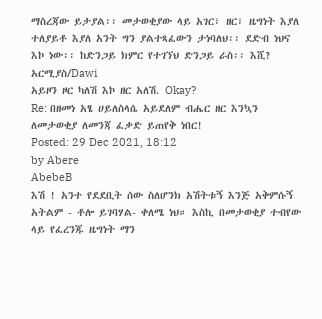ማስረጃው ይታያል፡፡ መታወቂያው ላይ አገር፣ ዘር፣ ዜግነት እያለ ተለያይቶ እያለ አንት ግን ያልተጻፈውን ታነባለህ፡፡ ደድብ ነህና እኮ ነው፡፡ ከድንጋይ ክምር የተገኘህ ድንጋይ ራስ፡፡ እሺ?
አርሚያስ/Dawi
አይዞን ዞር ካለሽ እኮ ዘር አለሽ. Okay?
Re: በዘመነ አፄ ሀይለስላሴ አይደለም ብሔር ዘር እንኳን ለመታወቂያ ለመንጃ ፈቃድ ይጠየቅ ነበር!
Posted: 29 Dec 2021, 18:12
by Abere
AbebeB
እሽ ! አንተ የደደቢት ሰው ስለሆንክ አሽትቱኝ እንጅ አቅምሱኝ አትልም - ቶሎ ይገባሃል- ቀለሜ ነህ። እስኪ በመታወቂያ ተብየው ላይ የፈረንጁ ዜግነት ማን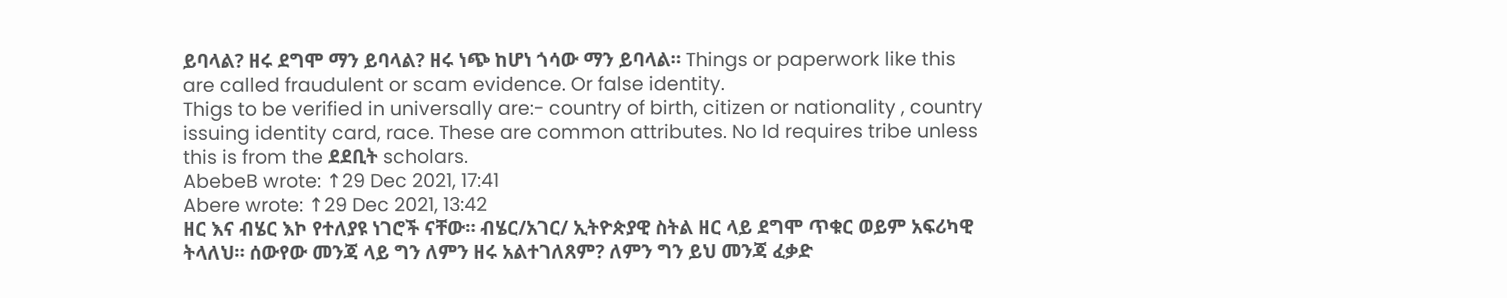ይባላል? ዘሩ ደግሞ ማን ይባላል? ዘሩ ነጭ ከሆነ ጎሳው ማን ይባላል። Things or paperwork like this are called fraudulent or scam evidence. Or false identity.
Thigs to be verified in universally are:- country of birth, citizen or nationality , country issuing identity card, race. These are common attributes. No Id requires tribe unless this is from the ደደቢት scholars.
AbebeB wrote: ↑29 Dec 2021, 17:41
Abere wrote: ↑29 Dec 2021, 13:42
ዘር እና ብሄር እኮ የተለያዩ ነገሮች ናቸው። ብሄር/አገር/ ኢትዮጵያዊ ስትል ዘር ላይ ደግሞ ጥቁር ወይም አፍሪካዊ ትላለህ። ሰውየው መንጃ ላይ ግን ለምን ዘሩ አልተገለጸም? ለምን ግን ይህ መንጃ ፈቃድ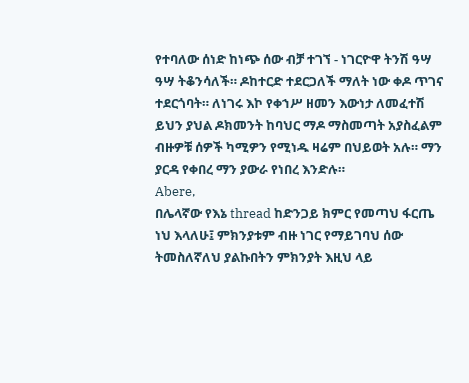የተባለው ሰነድ ከነጭ ሰው ብቻ ተገኘ - ነገርዮዋ ትንሽ ዓሣ ዓሣ ትቆንሳለች። ዶከተርድ ተደርጋለች ማለት ነው ቀዶ ጥገና ተደርጎባት። ለነገሩ እኮ የቀኀሥ ዘመን እውነታ ለመፈተሽ ይህን ያህል ዶክመንት ከባህር ማዶ ማስመጣት አያስፈልም ብዙዎቹ ሰዎች ካሚዎን የሚነዱ ዛሬም በህይወት አሉ። ማን ያርዳ የቀበረ ማን ያውራ የነበረ እንድሉ።
Abere,
በሌላኛው የእኔ thread ከድንጋይ ክምር የመጣህ ፋርጤ ነህ እላለሁ፤ ምክንያቱም ብዙ ነገር የማይገባህ ሰው ትመስለኛለህ ያልኩበትን ምክንያት እዚህ ላይ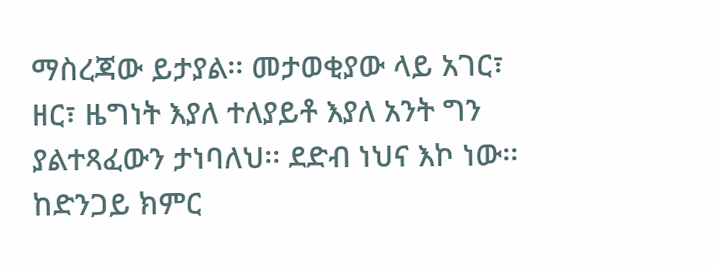ማስረጃው ይታያል፡፡ መታወቂያው ላይ አገር፣ ዘር፣ ዜግነት እያለ ተለያይቶ እያለ አንት ግን ያልተጻፈውን ታነባለህ፡፡ ደድብ ነህና እኮ ነው፡፡ ከድንጋይ ክምር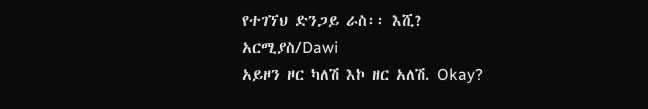የተገኘህ ድንጋይ ራስ፡፡ እሺ?
አርሚያስ/Dawi
አይዞን ዞር ካለሽ እኮ ዘር አለሽ. Okay?